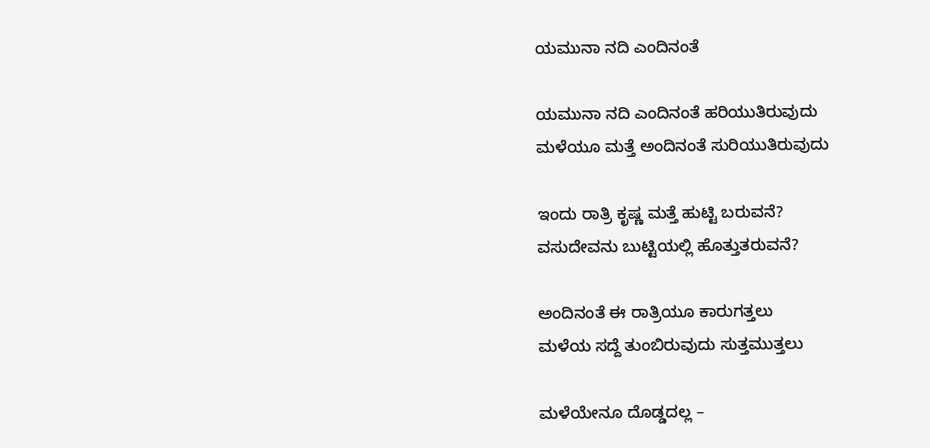ಯಮುನಾ ನದಿ ಎಂದಿನಂತೆ

ಯಮುನಾ ನದಿ ಎಂದಿನಂತೆ ಹರಿಯುತಿರುವುದು
ಮಳೆಯೂ ಮತ್ತೆ ಅಂದಿನಂತೆ ಸುರಿಯುತಿರುವುದು

ಇಂದು ರಾತ್ರಿ ಕೃಷ್ಣ ಮತ್ತೆ ಹುಟ್ಟಿ ಬರುವನೆ?
ವಸುದೇವನು ಬುಟ್ಟಿಯಲ್ಲಿ ಹೊತ್ತುತರುವನೆ?

ಅಂದಿನಂತೆ ಈ ರಾತ್ರಿಯೂ ಕಾರುಗತ್ತಲು
ಮಳೆಯ ಸದ್ದೆ ತುಂಬಿರುವುದು ಸುತ್ತಮುತ್ತಲು

ಮಳೆಯೇನೂ ದೊಡ್ಡದಲ್ಲ –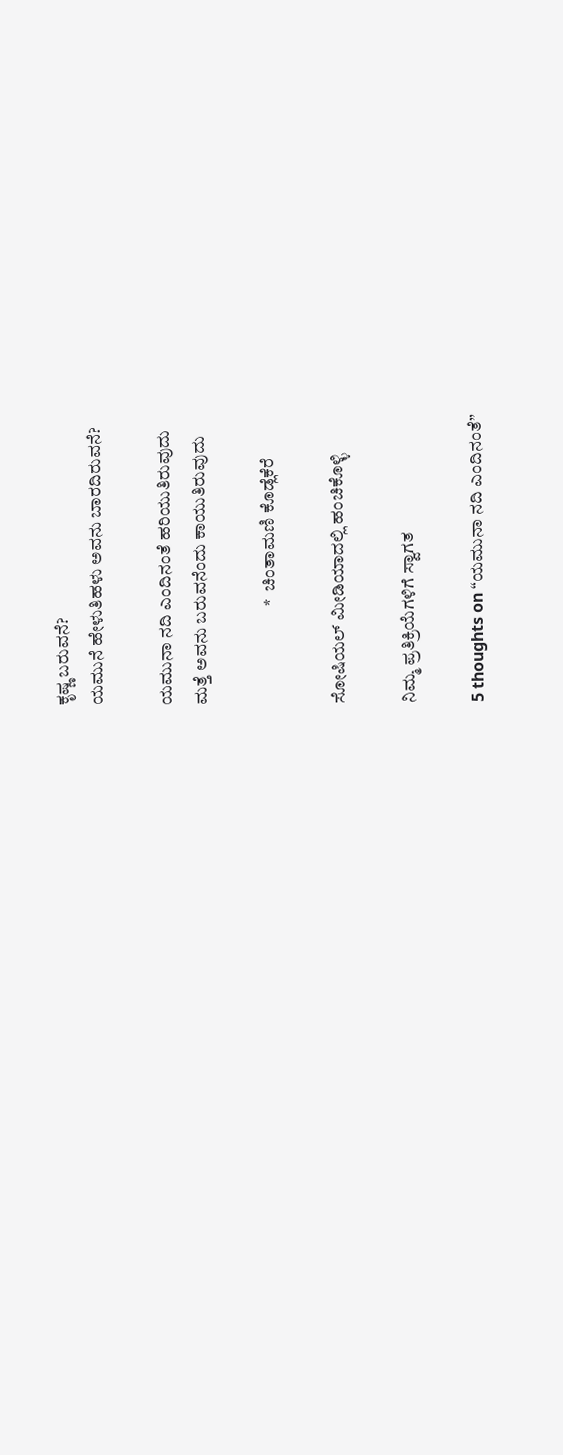ಕೃಷ್ಣ ಬರುವನೆ?
ಯಮುನೆ ಹೇಳುತಿಹಳು ಅವನು ಬಾರದಿರುವನೆ?

ಯಮುನಾ ನದಿ ಎಂದಿನಂತೆ ಹರಿಯುತಿರುವುದು
ಮತ್ತೆ ಅವನು ಬರುವನೆಂದು ಕಾಯುತಿರುವುದು

                            *  ಚಿಂತಾಮಣಿ ಕೊಡ್ಲೆಕೆರೆ

ಸೋಷಿಯಲ್‌ ಮೀಡಿಯಾದಲ್ಲಿ ಹಂಚಿಕೊಳ್ಳಿ

ನಿಮ್ಮ ಪ್ರತಿಕ್ರಿಯೆಗಳಿಗೆ ಸ್ವಾಗತ

5 thoughts on “ಯಮುನಾ ನದಿ ಎಂದಿನಂತೆ”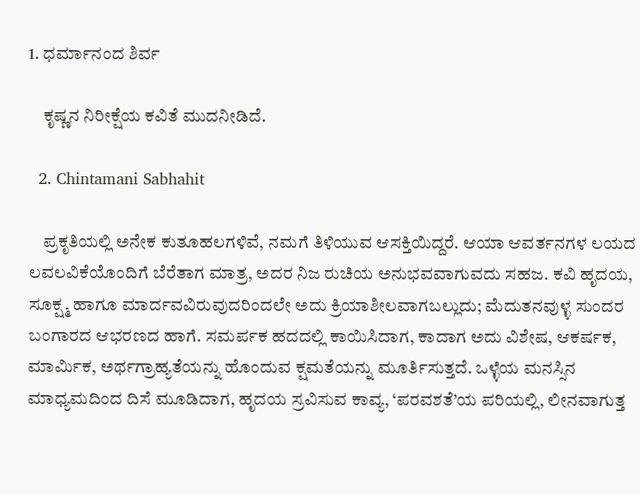1. ಧರ್ಮಾನಂದ ಶಿರ್ವ

    ಕೃಷ್ಣನ ನಿರೀಕ್ಷೆಯ ಕವಿತೆ ಮುದನೀಡಿದೆ.

  2. Chintamani Sabhahit

    ಪ್ರಕೃತಿಯಲ್ಲಿ ಅನೇಕ ಕುತೂಹಲಗಳಿವೆ, ನಮಗೆ ತಿಳಿಯುವ ಆಸಕ್ತಿಯಿದ್ದರೆ. ಆಯಾ ಆವರ್ತನಗಳ ಲಯದ ಲವಲವಿಕೆಯೊಂದಿಗೆ ಬೆರೆತಾಗ ಮಾತ್ರ, ಅದರ ನಿಜ ರುಚಿಯ ಅನುಭವವಾಗುವದು ಸಹಜ. ಕವಿ ಹೃದಯ, ಸೂಕ್ಷ್ಮ ಹಾಗೂ ಮಾರ್ದವವಿರುವುದರಿಂದಲೇ ಅದು ಕ್ರಿಯಾಶೀಲವಾಗಬಲ್ಲುದು; ಮೆದುತನವುಳ್ಳ ಸುಂದರ ಬಂಗಾರದ ಆಭರಣದ ಹಾಗೆ. ಸಮರ್ಪಕ ಹದದಲ್ಲಿ ಕಾಯಿಸಿದಾಗ, ಕಾದಾಗ ಅದು ವಿಶೇಷ, ಆಕರ್ಷಕ, ಮಾರ್ಮಿಕ, ಅರ್ಥಗ್ರಾಹ್ಯತೆಯನ್ನು ಹೊಂದುವ ಕ್ಷಮತೆಯನ್ನು ಮೂರ್ತಿಸುತ್ತದೆ. ಒಳ್ಳೆಯ ಮನಸ್ಸಿನ ಮಾಧ್ಯಮದಿಂದ ದಿಸೆ ಮೂಡಿದಾಗ, ಹೃದಯ ಸ್ರವಿಸುವ ಕಾವ್ಯ, ‘ಪರವಶತೆ’ಯ ಪರಿಯಲ್ಲಿ, ಲೀನವಾಗುತ್ತ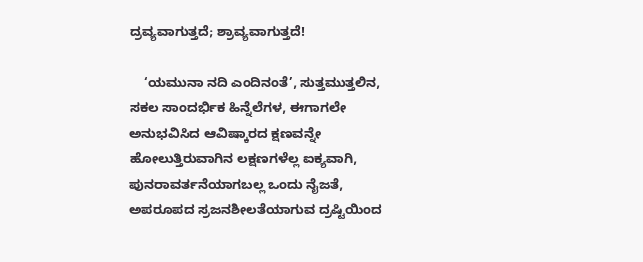ದ್ರವ್ಯವಾಗುತ್ತದೆ; ಶ್ರಾವ್ಯವಾಗುತ್ತದೆ!

    ‘ಯಮುನಾ ನದಿ ಎಂದಿನಂತೆ’, ಸುತ್ತಮುತ್ತಲಿನ, ಸಕಲ ಸಾಂದರ್ಭಿಕ ಹಿನ್ನೆಲೆಗಳ, ಈಗಾಗಲೇ ಅನುಭವಿಸಿದ ಆವಿಷ್ಕಾರದ ಕ್ಷಣವನ್ನೇ ಹೋಲುತ್ತಿರುವಾಗಿನ ಲಕ್ಷಣಗಳೆಲ್ಲ ಐಕ್ಯವಾಗಿ, ಪುನರಾವರ್ತನೆಯಾಗಬಲ್ಲ ಒಂದು ನೈಜತೆ, ಅಪರೂಪದ ಸ್ರಜನಶೀಲತೆಯಾಗುವ ದ್ರಷ್ಟಿಯಿಂದ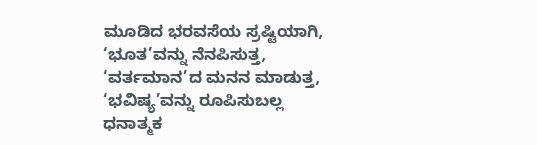ಮೂಡಿದ ಭರವಸೆಯ ಸ್ರಷ್ಟಿಯಾಗಿ, ‘ಭೂತ’ವನ್ನು ನೆನಪಿಸುತ್ತ, ‘ವರ್ತಮಾನ’ದ ಮನನ ಮಾಡುತ್ತ, ‘ಭವಿಷ್ಯ’ವನ್ನು ರೂಪಿಸುಬಲ್ಲ ಧನಾತ್ಮಕ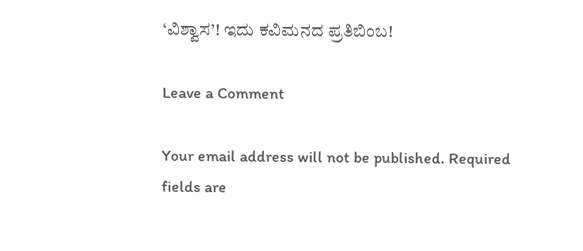‘ವಿಶ್ವಾಸ’! ಇದು ಕವಿಮನದ ಪ್ರತಿಬಿಂಬ!

Leave a Comment

Your email address will not be published. Required fields are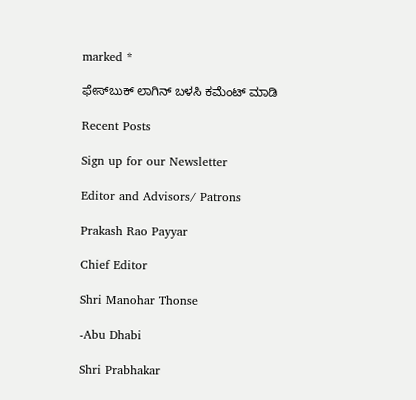marked *

ಫೇಸ್‌ಬುಕ್‌ ಲಾಗಿನ್ ಬಳಸಿ ಕಮೆಂಟ್‌ ಮಾಡಿ

Recent Posts

Sign up for our Newsletter

Editor and Advisors/ Patrons

Prakash Rao Payyar

Chief Editor

Shri Manohar Thonse

-Abu Dhabi

Shri Prabhakar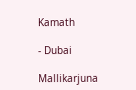Kamath

- Dubai

Mallikarjuna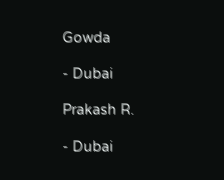Gowda

- Dubai

Prakash R.

- Dubai